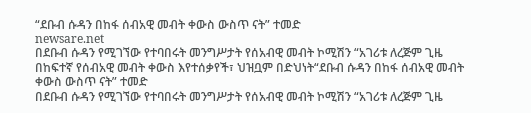“ደቡብ ሱዳን በከፋ ሰብአዊ መብት ቀውስ ውስጥ ናት” ተመድ
newsare.net
በደቡብ ሱዳን የሚገኘው የተባበሩት መንግሥታት የሰአብዊ መብት ኮሚሽን “አገሪቱ ለረጅም ጊዜ በከፍተኛ የሰብአዊ መብት ቀውስ እየተሰቃየች፣ ህዝቧም በድህነት“ደቡብ ሱዳን በከፋ ሰብአዊ መብት ቀውስ ውስጥ ናት” ተመድ
በደቡብ ሱዳን የሚገኘው የተባበሩት መንግሥታት የሰአብዊ መብት ኮሚሽን “አገሪቱ ለረጅም ጊዜ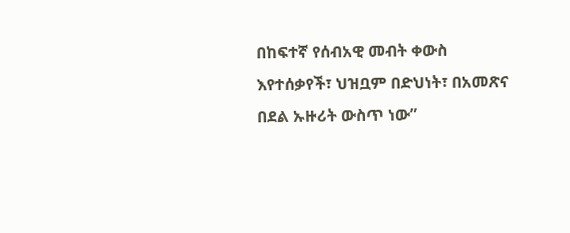በከፍተኛ የሰብአዊ መብት ቀውስ እየተሰቃየች፣ ህዝቧም በድህነት፣ በአመጽና በደል ኡዙሪት ውስጥ ነው”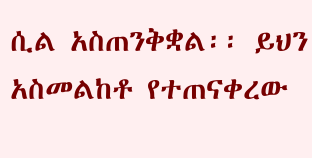ሲል አስጠንቅቋል፡፡ ይህን አስመልከቶ የተጠናቀረው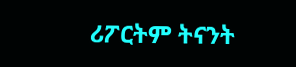ሪፖርትም ትናንት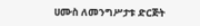ሀሙስ ለመንግሥታቱ ድርጅት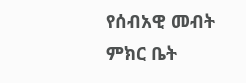የሰብአዊ መብት ምክር ቤት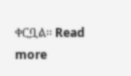ቀርቧል፡፡ Read more